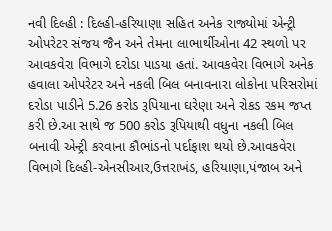નવી દિલ્હી : દિલ્હી-હરિયાણા સહિત અનેક રાજ્યોમાં એન્ટ્રી ઓપરેટર સંજય જૈન અને તેમના લાભાર્થીઓના 42 સ્થળો પર આવકવેરા વિભાગે દરોડા પાડયા હતાં. આવકવેરા વિભાગે અનેક હવાલા ઓપરેટર અને નકલી બિલ બનાવનારા લોકોના પરિસરોમાં દરોડા પાડીને 5.26 કરોડ રૂપિયાના ઘરેણા અને રોકડ રકમ જપ્ત કરી છે.આ સાથે જ 500 કરોડ રૂપિયાથી વધુના નકલી બિલ બનાવી એન્ટ્રી કરવાના કૌભાંડનો પર્દાફાશ થયો છે.આવકવેરા વિભાગે દિલ્હી-એનસીઆર,ઉત્તરાખંડ, હરિયાણા,પંજાબ અને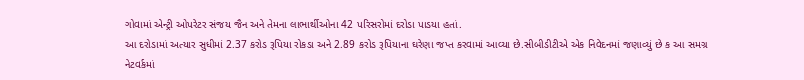ગોવામાં એન્ટ્રી ઓપરેટર સંજય જૈન અને તેમના લાભાર્થીઓના 42 પરિસરોમાં દરોડા પાડયા હતાં.
આ દરોડામાં અત્યાર સુધીમાં 2.37 કરોડ રૂપિયા રોકડા અને 2.89 કરોડ રૂપિયાના ઘરેણા જપ્ત કરવામાં આવ્યા છે.સીબીડીટીએ એક નિવેદનમાં જણાવ્યું છે ક આ સમગ્ર નેટવર્કમાં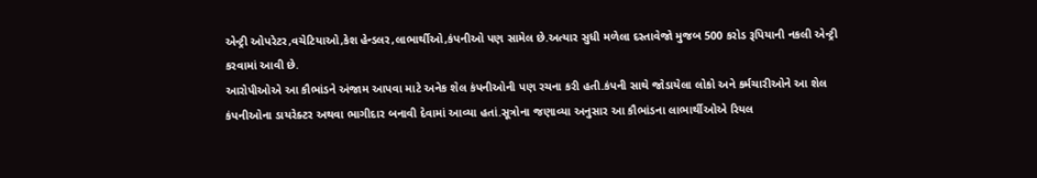એન્ટ્રી ઓપરેટર,વચેટિયાઓ,કેશ હેન્ડલર,લાભાર્થીઓ,કંપનીઓ પણ સામેલ છે.અત્યાર સુધી મળેલા દસ્તાવેજો મુજબ 500 કરોડ રૂપિયાની નકલી એન્ટ્રી કરવામાં આવી છે.
આરોપીઓએ આ કૌભાંડને અંજામ આપવા માટે અનેક શેલ કંપનીઓની પણ રચના કરી હતી.કંપની સાથે જોડાયેલા લોકો અને કર્મચારીઓને આ શેલ કંપનીઓના ડાયરેક્ટર અથવા ભાગીદાર બનાવી દેવામાં આવ્યા હતાં.સૂત્રોના જણાવ્યા અનુસાર આ કૌભાંડના લાભાર્થીઓએ રિયલ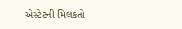એસ્ટેટની મિલકતો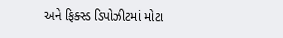અને ફિક્સ્ડ ડિપોઝીટમાં મોટા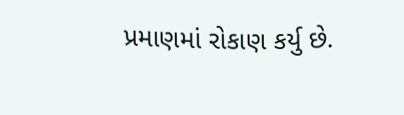પ્રમાણમાં રોકાણ કર્યુ છે.